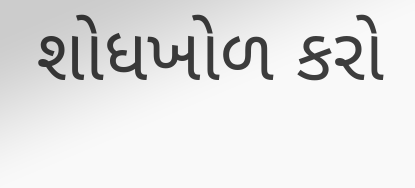શોધખોળ કરો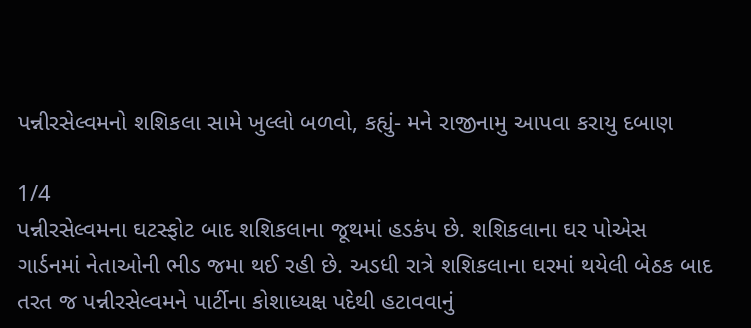પન્નીરસેલ્વમનો શશિકલા સામે ખુલ્લો બળવો, કહ્યું- મને રાજીનામુ આપવા કરાયુ દબાણ

1/4
પન્નીરસેલ્વમના ઘટસ્ફોટ બાદ શશિકલાના જૂથમાં હડકંપ છે. શશિકલાના ઘર પોએસ ગાર્ડનમાં નેતાઓની ભીડ જમા થઈ રહી છે. અડધી રાત્રે શશિકલાના ઘરમાં થયેલી બેઠક બાદ તરત જ પન્નીરસેલ્વમને પાર્ટીના કોશાધ્યક્ષ પદેથી હટાવવાનું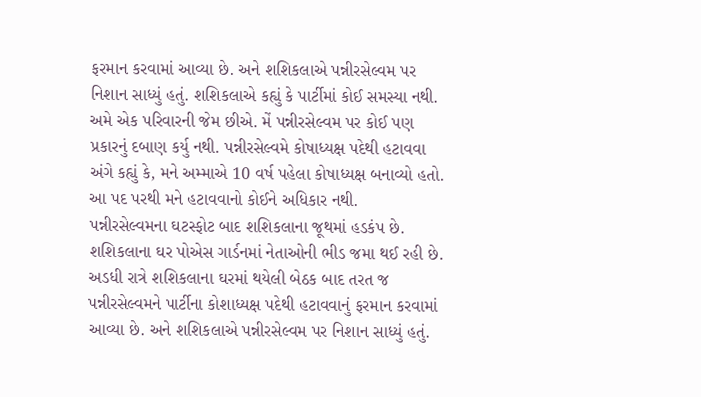ફરમાન કરવામાં આવ્યા છે. અને શશિકલાએ પન્નીરસેલ્વમ પર નિશાન સાધ્યું હતું. શશિકલાએ કહ્યું કે પાર્ટીમાં કોઈ સમસ્યા નથી. અમે એક પરિવારની જેમ છીએ. મેં પન્નીરસેલ્વમ પર કોઈ પણ પ્રકારનું દબાણ કર્યુ નથી. પન્નીરસેલ્વમે કોષાધ્યક્ષ પદેથી હટાવવા અંગે કહ્યું કે, મને અમ્માએ 10 વર્ષ પહેલા કોષાધ્યક્ષ બનાવ્યો હતો. આ પદ પરથી મને હટાવવાનો કોઈને અધિકાર નથી.
પન્નીરસેલ્વમના ઘટસ્ફોટ બાદ શશિકલાના જૂથમાં હડકંપ છે. શશિકલાના ઘર પોએસ ગાર્ડનમાં નેતાઓની ભીડ જમા થઈ રહી છે. અડધી રાત્રે શશિકલાના ઘરમાં થયેલી બેઠક બાદ તરત જ પન્નીરસેલ્વમને પાર્ટીના કોશાધ્યક્ષ પદેથી હટાવવાનું ફરમાન કરવામાં આવ્યા છે. અને શશિકલાએ પન્નીરસેલ્વમ પર નિશાન સાધ્યું હતું.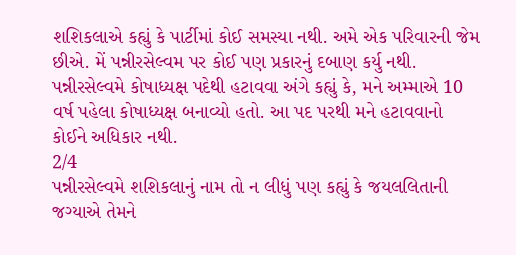શશિકલાએ કહ્યું કે પાર્ટીમાં કોઈ સમસ્યા નથી. અમે એક પરિવારની જેમ છીએ. મેં પન્નીરસેલ્વમ પર કોઈ પણ પ્રકારનું દબાણ કર્યુ નથી. પન્નીરસેલ્વમે કોષાધ્યક્ષ પદેથી હટાવવા અંગે કહ્યું કે, મને અમ્માએ 10 વર્ષ પહેલા કોષાધ્યક્ષ બનાવ્યો હતો. આ પદ પરથી મને હટાવવાનો કોઈને અધિકાર નથી.
2/4
પન્નીરસેલ્વમે શશિકલાનું નામ તો ન લીધું પણ કહ્યું કે જયલલિતાની જગ્યાએ તેમને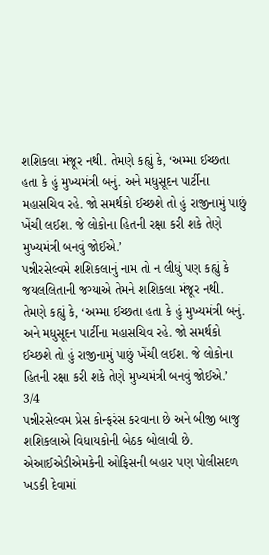શશિકલા મંજૂર નથી. તેમણે કહ્યું કે, ‘અમ્મા ઈચ્છતા હતા કે હું મુખ્યમંત્રી બનું. અને મધુસૂદન પાર્ટીના મહાસચિવ રહે. જો સમર્થકો ઈચ્છશે તો હું રાજીનામું પાછું ખેંચી લઈશ. જે લોકોના હિતની રક્ષા કરી શકે તેણે મુખ્યમંત્રી બનવું જોઈએ.’
પન્નીરસેલ્વમે શશિકલાનું નામ તો ન લીધું પણ કહ્યું કે જયલલિતાની જગ્યાએ તેમને શશિકલા મંજૂર નથી. તેમણે કહ્યું કે, ‘અમ્મા ઈચ્છતા હતા કે હું મુખ્યમંત્રી બનું. અને મધુસૂદન પાર્ટીના મહાસચિવ રહે. જો સમર્થકો ઈચ્છશે તો હું રાજીનામું પાછું ખેંચી લઈશ. જે લોકોના હિતની રક્ષા કરી શકે તેણે મુખ્યમંત્રી બનવું જોઈએ.’
3/4
પન્નીરસેલ્વમ પ્રેસ કોન્ફરંસ કરવાના છે અને બીજી બાજુ શશિકલાએ વિધાયકોની બેઠક બોલાવી છે. એઆઈએડીએમકેની ઓફિસની બહાર પણ પોલીસદળ ખડકી દેવામાં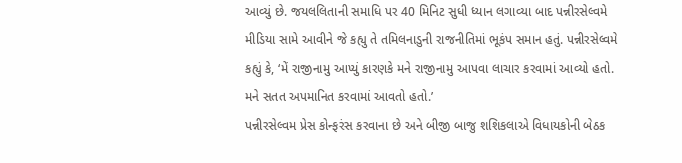આવ્યું છે. જયલલિતાની સમાધિ પર 40 મિનિટ સુધી ધ્યાન લગાવ્યા બાદ પન્નીરસેલ્વમે મીડિયા સામે આવીને જે કહ્યુ તે તમિલનાડુની રાજનીતિમાં ભૂકંપ સમાન હતું. પન્નીરસેલ્વમે કહ્યું કે, ‘મેં રાજીનામુ આપ્યું કારણકે મને રાજીનામુ આપવા લાચાર કરવામાં આવ્યો હતો. મને સતત અપમાનિત કરવામાં આવતો હતો.’
પન્નીરસેલ્વમ પ્રેસ કોન્ફરંસ કરવાના છે અને બીજી બાજુ શશિકલાએ વિધાયકોની બેઠક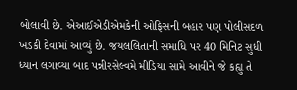બોલાવી છે. એઆઈએડીએમકેની ઓફિસની બહાર પણ પોલીસદળ ખડકી દેવામાં આવ્યું છે. જયલલિતાની સમાધિ પર 40 મિનિટ સુધી ધ્યાન લગાવ્યા બાદ પન્નીરસેલ્વમે મીડિયા સામે આવીને જે કહ્યુ તે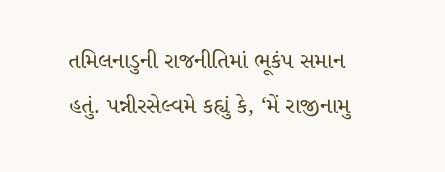તમિલનાડુની રાજનીતિમાં ભૂકંપ સમાન હતું. પન્નીરસેલ્વમે કહ્યું કે, ‘મેં રાજીનામુ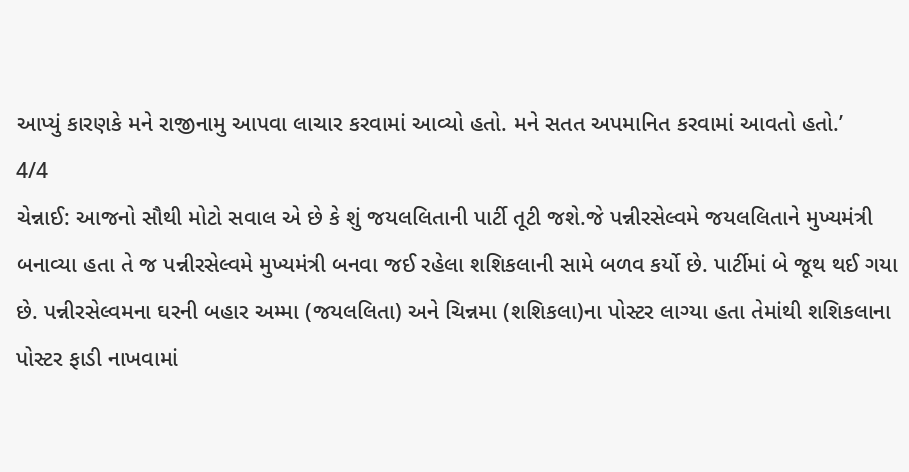આપ્યું કારણકે મને રાજીનામુ આપવા લાચાર કરવામાં આવ્યો હતો. મને સતત અપમાનિત કરવામાં આવતો હતો.’
4/4
ચેન્નાઈ: આજનો સૌથી મોટો સવાલ એ છે કે શું જયલલિતાની પાર્ટી તૂટી જશે.જે પન્નીરસેલ્વમે જયલલિતાને મુખ્યમંત્રી બનાવ્યા હતા તે જ પન્નીરસેલ્વમે મુખ્યમંત્રી બનવા જઈ રહેલા શશિકલાની સામે બળવ કર્યો છે. પાર્ટીમાં બે જૂથ થઈ ગયા છે. પન્નીરસેલ્વમના ઘરની બહાર અમ્મા (જયલલિતા) અને ચિન્નમા (શશિકલા)ના પોસ્ટર લાગ્યા હતા તેમાંથી શશિકલાના પોસ્ટર ફાડી નાખવામાં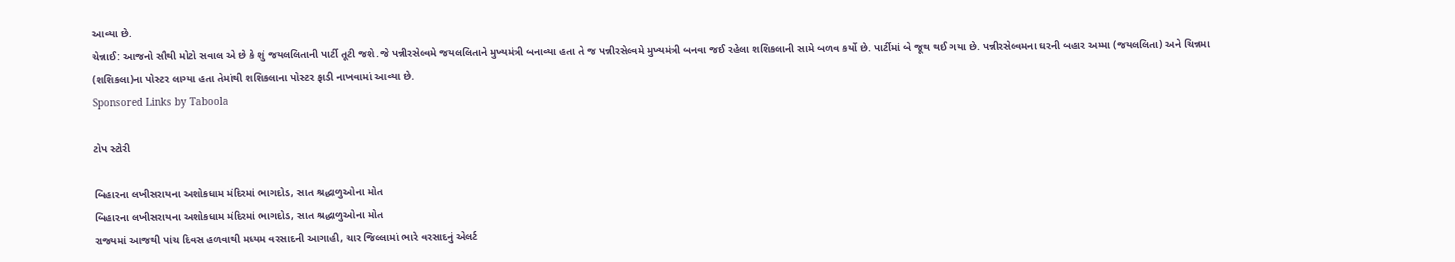આવ્યા છે.
ચેન્નાઈ: આજનો સૌથી મોટો સવાલ એ છે કે શું જયલલિતાની પાર્ટી તૂટી જશે.જે પન્નીરસેલ્વમે જયલલિતાને મુખ્યમંત્રી બનાવ્યા હતા તે જ પન્નીરસેલ્વમે મુખ્યમંત્રી બનવા જઈ રહેલા શશિકલાની સામે બળવ કર્યો છે. પાર્ટીમાં બે જૂથ થઈ ગયા છે. પન્નીરસેલ્વમના ઘરની બહાર અમ્મા (જયલલિતા) અને ચિન્નમા (શશિકલા)ના પોસ્ટર લાગ્યા હતા તેમાંથી શશિકલાના પોસ્ટર ફાડી નાખવામાં આવ્યા છે.
Sponsored Links by Taboola

ટોપ સ્ટોરી

બિહારના લખીસરાયના અશોકધામ મંદિરમાં ભાગદોડ, સાત શ્રદ્ધાળુઓના મોત
બિહારના લખીસરાયના અશોકધામ મંદિરમાં ભાગદોડ, સાત શ્રદ્ધાળુઓના મોત
રાજ્યમાં આજથી પાંચ દિવસ હળવાથી મધ્યમ વરસાદની આગાહી, ચાર જિલ્લામાં ભારે વરસાદનું એલર્ટ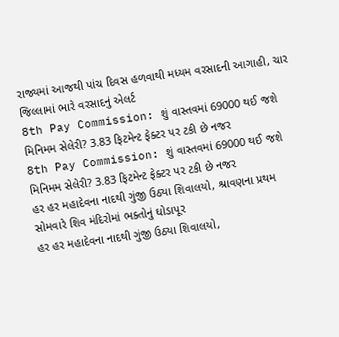રાજ્યમાં આજથી પાંચ દિવસ હળવાથી મધ્યમ વરસાદની આગાહી, ચાર જિલ્લામાં ભારે વરસાદનું એલર્ટ
8th Pay Commission: શું વાસ્તવમાં 69000 થઈ જશે મિનિમમ સેલેરી? 3.83 ફિટમેન્ટ ફેક્ટર પર ટકી છે નજર
8th Pay Commission: શું વાસ્તવમાં 69000 થઈ જશે મિનિમમ સેલેરી? 3.83 ફિટમેન્ટ ફેક્ટર પર ટકી છે નજર
હર હર મહાદેવના નાદથી ગુંજી ઉઠ્યા શિવાલયો, શ્રાવણના પ્રથમ સોમવારે શિવ મંદિરોમાં ભક્તોનું ઘોડાપૂર
હર હર મહાદેવના નાદથી ગુંજી ઉઠ્યા શિવાલયો,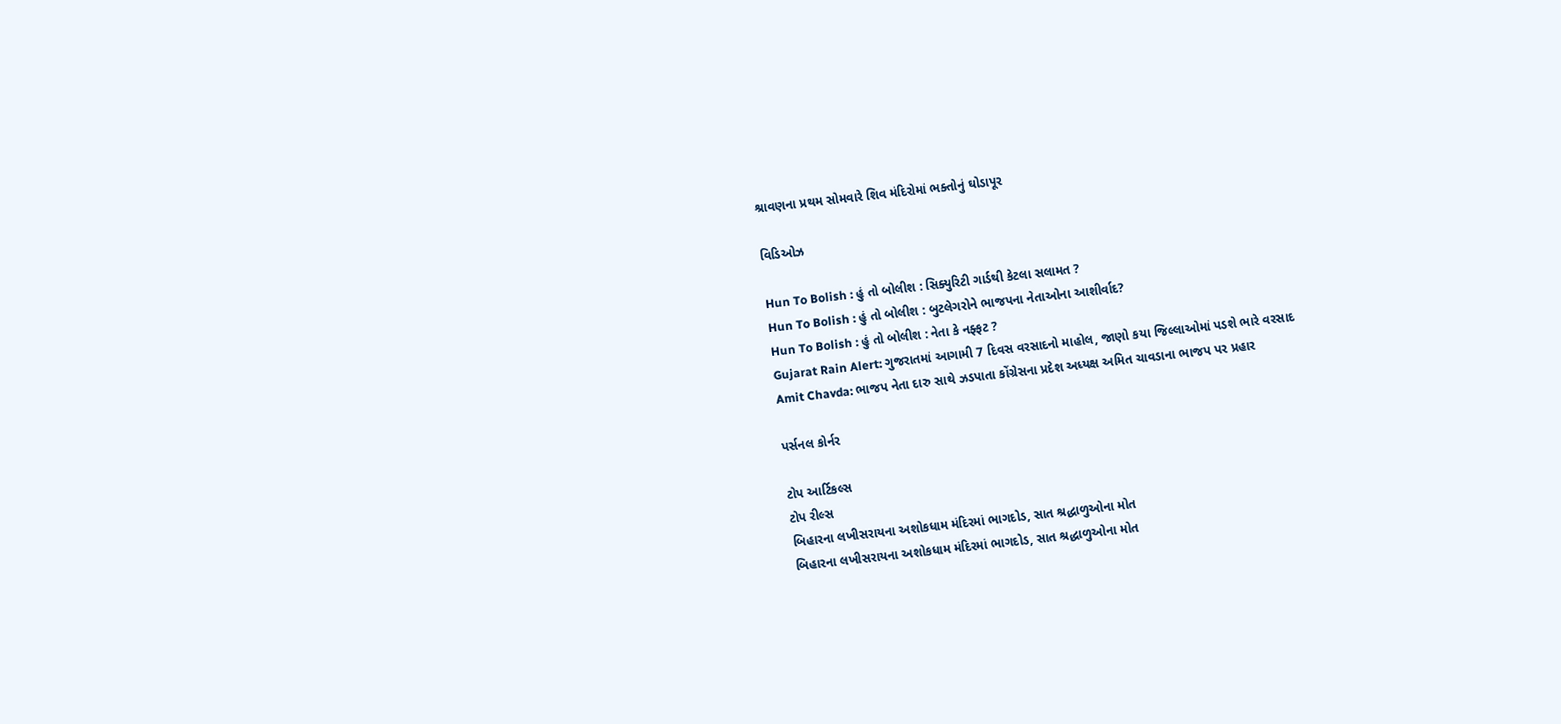શ્રાવણના પ્રથમ સોમવારે શિવ મંદિરોમાં ભક્તોનું ઘોડાપૂર

વિડિઓઝ

Hun To Bolish : હું તો બોલીશ : સિક્યુરિટી ગાર્ડથી કેટલા સલામત ?
Hun To Bolish : હું તો બોલીશ : બુટલેગરોને ભાજપના નેતાઓના આશીર્વાદ?
Hun To Bolish : હું તો બોલીશ : નેતા કે નફ્ફટ ?
Gujarat Rain Alert: ગુજરાતમાં આગામી 7 દિવસ વરસાદનો માહોલ, જાણો કયા જિલ્લાઓમાં પડશે ભારે વરસાદ
Amit Chavda: ભાજપ નેતા દારુ સાથે ઝડપાતા કોંગ્રેસના પ્રદેશ અધ્યક્ષ અમિત ચાવડાના ભાજપ પર પ્રહાર

પર્સનલ કોર્નર

ટોપ આર્ટિકલ્સ
ટોપ રીલ્સ
બિહારના લખીસરાયના અશોકધામ મંદિરમાં ભાગદોડ, સાત શ્રદ્ધાળુઓના મોત
બિહારના લખીસરાયના અશોકધામ મંદિરમાં ભાગદોડ, સાત શ્રદ્ધાળુઓના મોત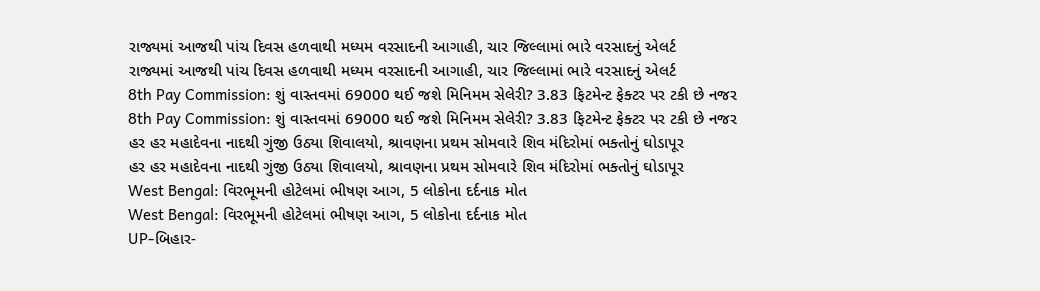રાજ્યમાં આજથી પાંચ દિવસ હળવાથી મધ્યમ વરસાદની આગાહી, ચાર જિલ્લામાં ભારે વરસાદનું એલર્ટ
રાજ્યમાં આજથી પાંચ દિવસ હળવાથી મધ્યમ વરસાદની આગાહી, ચાર જિલ્લામાં ભારે વરસાદનું એલર્ટ
8th Pay Commission: શું વાસ્તવમાં 69000 થઈ જશે મિનિમમ સેલેરી? 3.83 ફિટમેન્ટ ફેક્ટર પર ટકી છે નજર
8th Pay Commission: શું વાસ્તવમાં 69000 થઈ જશે મિનિમમ સેલેરી? 3.83 ફિટમેન્ટ ફેક્ટર પર ટકી છે નજર
હર હર મહાદેવના નાદથી ગુંજી ઉઠ્યા શિવાલયો, શ્રાવણના પ્રથમ સોમવારે શિવ મંદિરોમાં ભક્તોનું ઘોડાપૂર
હર હર મહાદેવના નાદથી ગુંજી ઉઠ્યા શિવાલયો, શ્રાવણના પ્રથમ સોમવારે શિવ મંદિરોમાં ભક્તોનું ઘોડાપૂર
West Bengal: વિરભૂમની હોટેલમાં ભીષણ આગ, 5 લોકોના દર્દનાક મોત
West Bengal: વિરભૂમની હોટેલમાં ભીષણ આગ, 5 લોકોના દર્દનાક મોત
UP-બિહાર-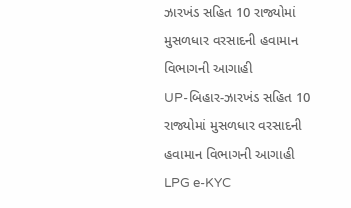ઝારખંડ સહિત 10 રાજ્યોમાં મુસળધાર વરસાદની હવામાન વિભાગની આગાહી
UP-બિહાર-ઝારખંડ સહિત 10 રાજ્યોમાં મુસળધાર વરસાદની હવામાન વિભાગની આગાહી
LPG e-KYC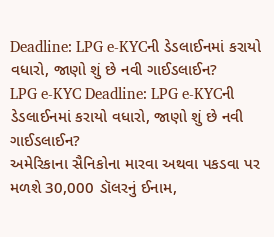Deadline: LPG e-KYCની ડેડલાઈનમાં કરાયો વધારો, જાણો શું છે નવી ગાઈડલાઈન?
LPG e-KYC Deadline: LPG e-KYCની ડેડલાઈનમાં કરાયો વધારો, જાણો શું છે નવી ગાઈડલાઈન?
અમેરિકાના સૈનિકોના મારવા અથવા પકડવા પર મળશે 30,000 ડૉલરનું ઈનામ,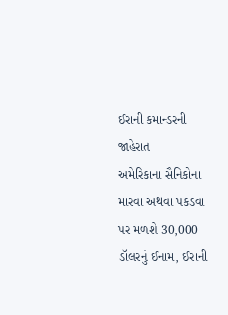ઈરાની કમાન્ડરની જાહેરાત
અમેરિકાના સૈનિકોના મારવા અથવા પકડવા પર મળશે 30,000 ડૉલરનું ઈનામ, ઈરાની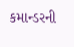કમાન્ડરની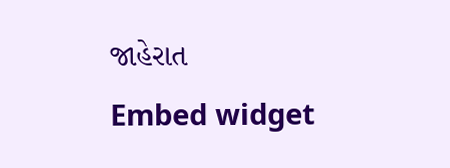જાહેરાત
Embed widget